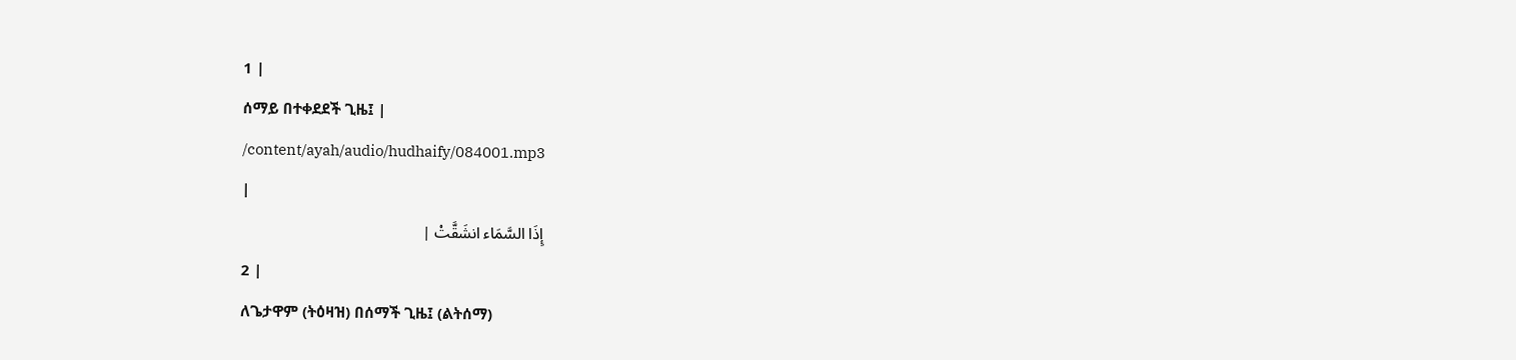1 |
ሰማይ በተቀደደች ጊዜ፤ |
/content/ayah/audio/hudhaify/084001.mp3
|
إِذَا السَّمَاء انشَقَّتْ |
2 |
ለጌታዋም (ትዕዛዝ) በሰማች ጊዜ፤ (ልትሰማ)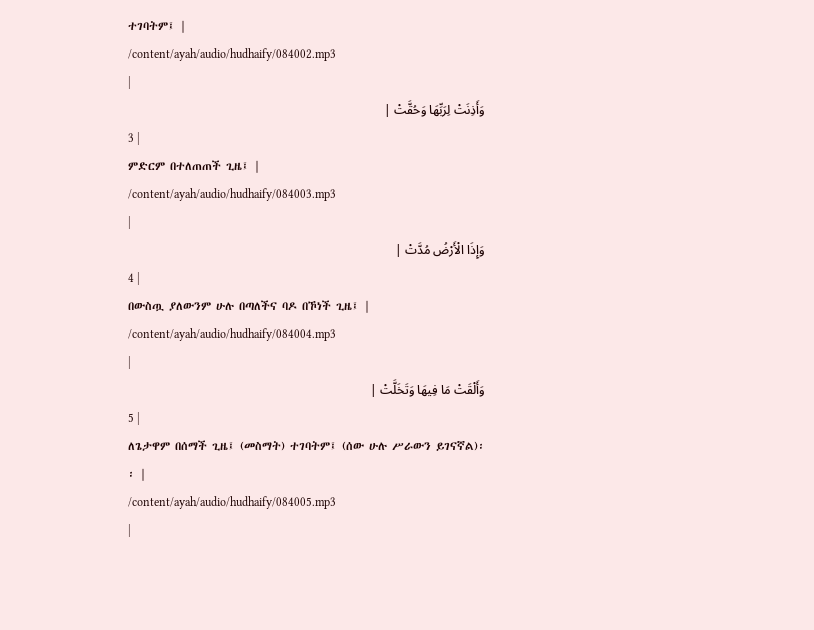ተገባትም፤ |
/content/ayah/audio/hudhaify/084002.mp3
|
وَأَذِنَتْ لِرَبِّهَا وَحُقَّتْ |
3 |
ምድርም በተለጠጠች ጊዜ፤ |
/content/ayah/audio/hudhaify/084003.mp3
|
وَإِذَا الْأَرْضُ مُدَّتْ |
4 |
በውስጧ ያለውንም ሁሉ በጣለችና ባዶ በኾነች ጊዜ፤ |
/content/ayah/audio/hudhaify/084004.mp3
|
وَأَلْقَتْ مَا فِيهَا وَتَخَلَّتْ |
5 |
ለጌታዋም በሰማች ጊዜ፤ (መስማት) ተገባትም፤ (ሰው ሁሉ ሥራውን ይገናኛል)፡፡ |
/content/ayah/audio/hudhaify/084005.mp3
|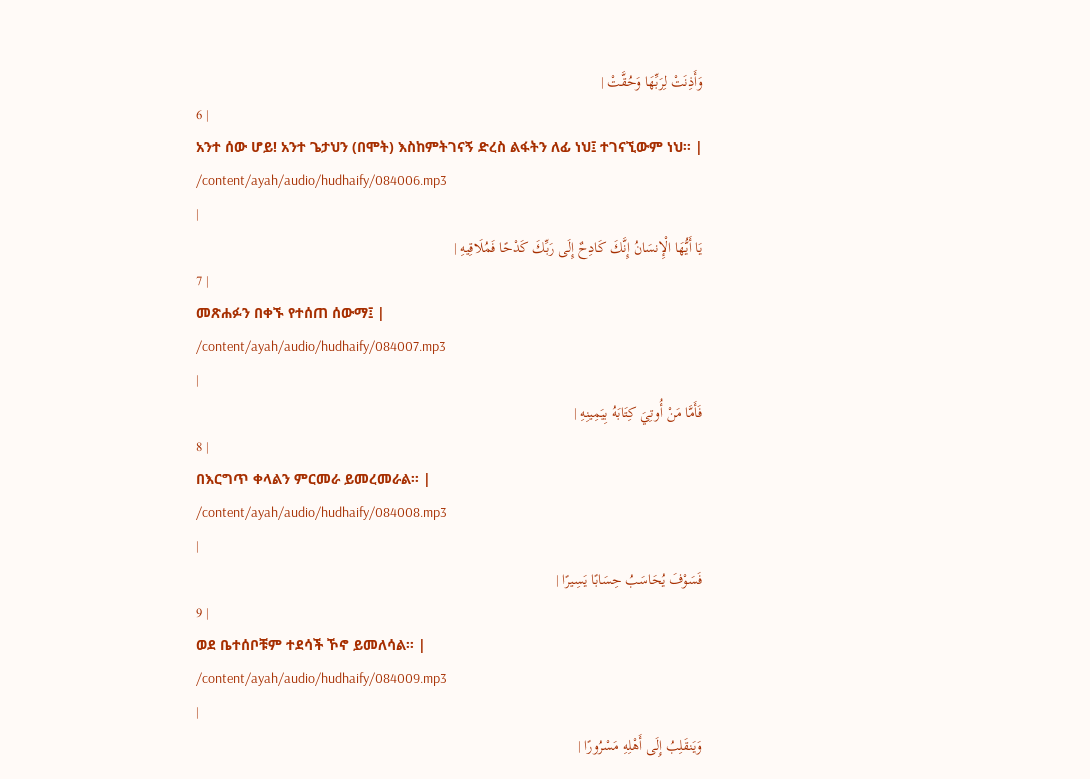وَأَذِنَتْ لِرَبِّهَا وَحُقَّتْ |
6 |
አንተ ሰው ሆይ! አንተ ጌታህን (በሞት) እስከምትገናኝ ድረስ ልፋትን ለፊ ነህ፤ ተገናኚውም ነህ፡፡ |
/content/ayah/audio/hudhaify/084006.mp3
|
يَا أَيُّهَا الْإِنسَانُ إِنَّكَ كَادِحٌ إِلَى رَبِّكَ كَدْحًا فَمُلَاقِيهِ |
7 |
መጽሐፉን በቀኙ የተሰጠ ሰውማ፤ |
/content/ayah/audio/hudhaify/084007.mp3
|
فَأَمَّا مَنْ أُوتِيَ كِتَابَهُ بِيَمِينِهِ |
8 |
በእርግጥ ቀላልን ምርመራ ይመረመራል፡፡ |
/content/ayah/audio/hudhaify/084008.mp3
|
فَسَوْفَ يُحَاسَبُ حِسَابًا يَسِيرًا |
9 |
ወደ ቤተሰቦቹም ተደሳች ኾኖ ይመለሳል፡፡ |
/content/ayah/audio/hudhaify/084009.mp3
|
وَيَنقَلِبُ إِلَى أَهْلِهِ مَسْرُورًا |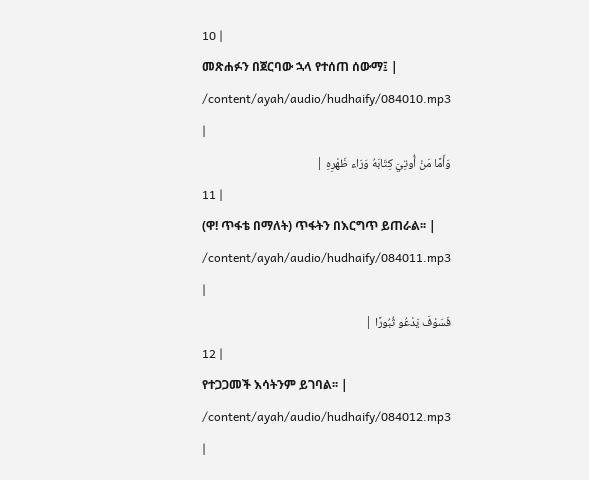10 |
መጽሐፉን በጀርባው ኋላ የተሰጠ ሰውማ፤ |
/content/ayah/audio/hudhaify/084010.mp3
|
وَأَمَّا مَنْ أُوتِيَ كِتَابَهُ وَرَاء ظَهْرِهِ |
11 |
(ዋ! ጥፋቴ በማለት) ጥፋትን በእርግጥ ይጠራል፡፡ |
/content/ayah/audio/hudhaify/084011.mp3
|
فَسَوْفَ يَدْعُو ثُبُورًا |
12 |
የተጋጋመች እሳትንም ይገባል፡፡ |
/content/ayah/audio/hudhaify/084012.mp3
|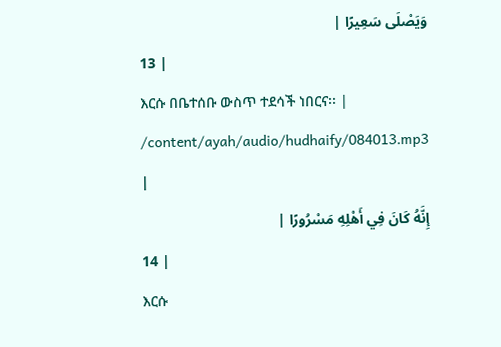وَيَصْلَى سَعِيرًا |
13 |
እርሱ በቤተሰቡ ውስጥ ተደሳች ነበርና፡፡ |
/content/ayah/audio/hudhaify/084013.mp3
|
إِنَّهُ كَانَ فِي أَهْلِهِ مَسْرُورًا |
14 |
እርሱ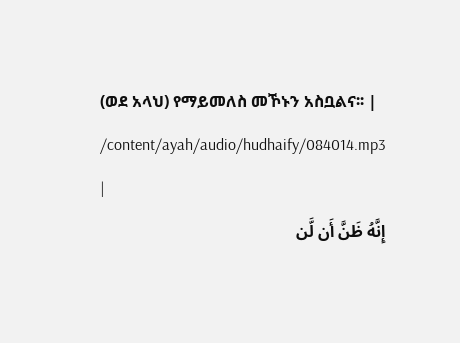(ወደ አላህ) የማይመለስ መኾኑን አስቧልና፡፡ |
/content/ayah/audio/hudhaify/084014.mp3
|
إِنَّهُ ظَنَّ أَن لَّن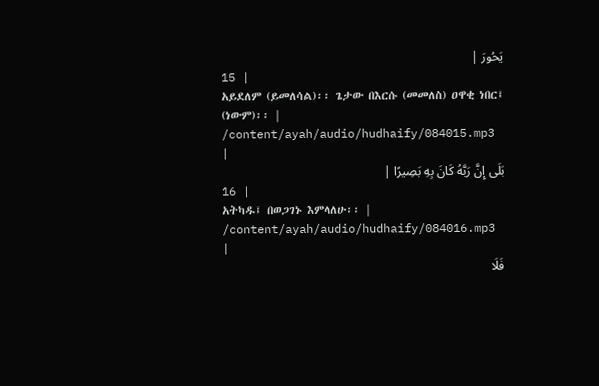يَحُورَ |
15 |
አይደለም (ይመለሳል)፡፡ ጌታው በእርሱ (መመለስ) ዐዋቂ ነበር፤ (ነውም)፡፡ |
/content/ayah/audio/hudhaify/084015.mp3
|
بَلَى إِنَّ رَبَّهُ كَانَ بِهِ بَصِيرًا |
16 |
አትካዱ፤ በወጋገኑ እምላለሁ፡፡ |
/content/ayah/audio/hudhaify/084016.mp3
|
فَلَا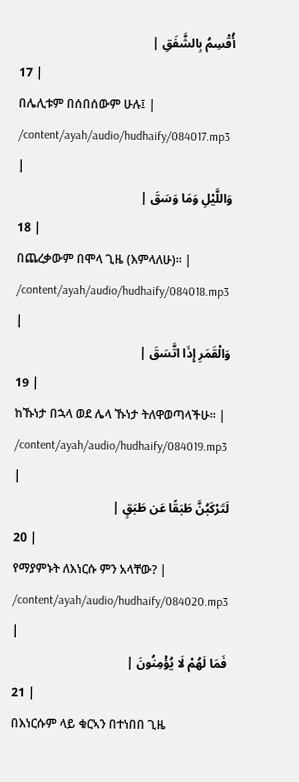أُقْسِمُ بِالشَّفَقِ |
17 |
በሌሊቱም በሰበሰውም ሁሉ፤ |
/content/ayah/audio/hudhaify/084017.mp3
|
وَاللَّيْلِ وَمَا وَسَقَ |
18 |
በጨረቃውም በሞላ ጊዜ (እምላለሁ)፡፡ |
/content/ayah/audio/hudhaify/084018.mp3
|
وَالْقَمَرِ إِذَا اتَّسَقَ |
19 |
ከኹነታ በኋላ ወደ ሌላ ኹነታ ትለዋወጣላችሁ፡፡ |
/content/ayah/audio/hudhaify/084019.mp3
|
لَتَرْكَبُنَّ طَبَقًا عَن طَبَقٍ |
20 |
የማያምኑት ለእነርሱ ምን አላቸው? |
/content/ayah/audio/hudhaify/084020.mp3
|
فَمَا لَهُمْ لَا يُؤْمِنُونَ |
21 |
በእነርሱም ላይ ቁርኣን በተነበበ ጊዜ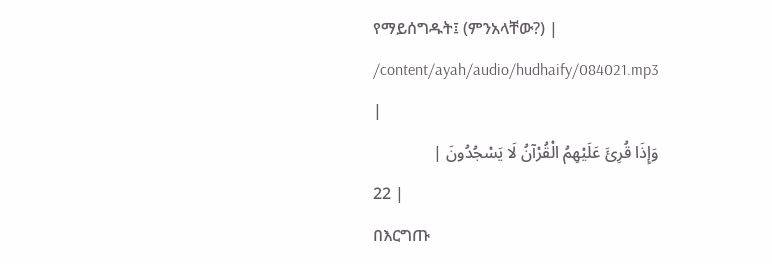የማይሰግዱት፤ (ምንአላቸው?) |
/content/ayah/audio/hudhaify/084021.mp3
|
وَإِذَا قُرِئَ عَلَيْهِمُ الْقُرْآنُ لَا يَسْجُدُونَ |
22 |
በእርግጡ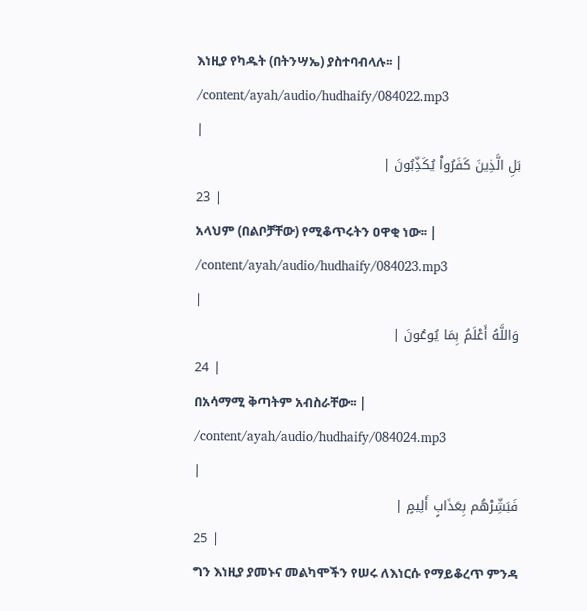እነዚያ የካዱት (በትንሣኤ) ያስተባብላሉ፡፡ |
/content/ayah/audio/hudhaify/084022.mp3
|
بَلِ الَّذِينَ كَفَرُواْ يُكَذِّبُونَ |
23 |
አላህም (በልቦቻቸው) የሚቆጥሩትን ዐዋቂ ነው፡፡ |
/content/ayah/audio/hudhaify/084023.mp3
|
وَاللَّهُ أَعْلَمُ بِمَا يُوعُونَ |
24 |
በአሳማሚ ቅጣትም አብስራቸው፡፡ |
/content/ayah/audio/hudhaify/084024.mp3
|
فَبَشِّرْهُم بِعَذَابٍ أَلِيمٍ |
25 |
ግን እነዚያ ያመኑና መልካሞችን የሠሩ ለእነርሱ የማይቆረጥ ምንዳ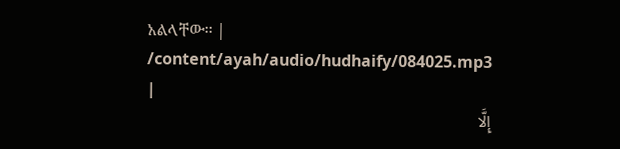አልላቸው፡፡ |
/content/ayah/audio/hudhaify/084025.mp3
|
إِلَّا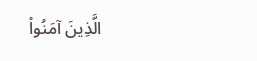الَّذِينَ آمَنُواْ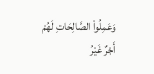وَعَمِلُواْ الصَّالِحَاتِ لَهُمْ أَجْرٌ غَيْرُ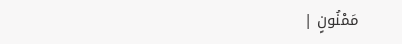مَمْنُونٍ |